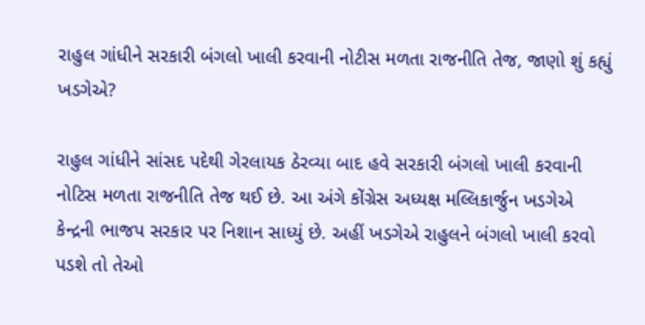રાહુલ ગાંધીને સરકારી બંગલો ખાલી કરવાની નોટીસ મળતા રાજનીતિ તેજ, જાણો શું કહ્યું ખડગેએ?

રાહુલ ગાંધીને સાંસદ પદેથી ગેરલાયક ઠેરવ્યા બાદ હવે સરકારી બંગલો ખાલી કરવાની નોટિસ મળતા રાજનીતિ તેજ થઈ છે. આ અંગે કોંગ્રેસ અધ્યક્ષ મલ્લિકાર્જુન ખડગેએ કેન્દ્રની ભાજપ સરકાર પર નિશાન સાધ્યું છે. અહીં ખડગેએ રાહુલને બંગલો ખાલી કરવો પડશે તો તેઓ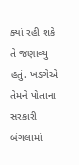ક્યાં રહી શકે તે જણાવ્યુ હતું. ખડગેએ તેમને પોતાના સરકારી બંગલામાં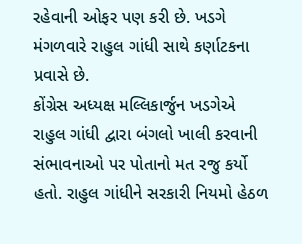રહેવાની ઓફર પણ કરી છે. ખડગે મંગળવારે રાહુલ ગાંધી સાથે કર્ણાટકના પ્રવાસે છે.
કોંગ્રેસ અધ્યક્ષ મલ્લિકાર્જુન ખડગેએ રાહુલ ગાંધી દ્વારા બંગલો ખાલી કરવાની સંભાવનાઓ પર પોતાનો મત રજુ કર્યો હતો. રાહુલ ગાંધીને સરકારી નિયમો હેઠળ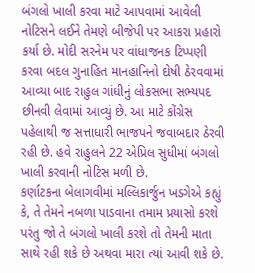બંગલો ખાલી કરવા માટે આપવામાં આવેલી નોટિસને લઈને તેમણે બીજેપી પર આકરા પ્રહારો કર્યા છે. મોદી સરનેમ પર વાંધાજનક ટિપ્પણી કરવા બદલ ગુનાહિત માનહાનિનો દોષી ઠેરવવામાં આવ્યા બાદ રાહુલ ગાંધીનું લોકસભા સભ્યપદ છીનવી લેવામાં આવ્યું છે. આ માટે કોંગ્રેસ પહેલાથી જ સત્તાધારી ભાજપને જવાબદાર ઠેરવી રહી છે. હવે રાહુલને 22 એપ્રિલ સુધીમાં બંગલો ખાલી કરવાની નોટિસ મળી છે.
કર્ણાટકના બેલાગવીમાં મલ્લિકાર્જુન ખડગેએ કહ્યું કે, તે તેમને નબળા પાડવાના તમામ પ્રયાસો કરશે પરંતુ જો તે બંગલો ખાલી કરશે તો તેમની માતા સાથે રહી શકે છે અથવા મારા ત્યાં આવી શકે છે.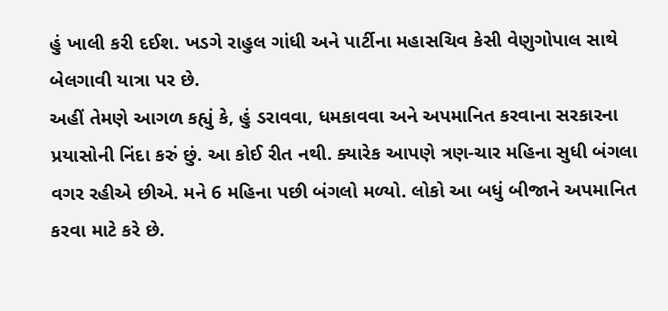હું ખાલી કરી દઈશ. ખડગે રાહુલ ગાંધી અને પાર્ટીના મહાસચિવ કેસી વેણુગોપાલ સાથે બેલગાવી યાત્રા પર છે.
અહીં તેમણે આગળ કહ્યું કે, હું ડરાવવા, ધમકાવવા અને અપમાનિત કરવાના સરકારના પ્રયાસોની નિંદા કરું છું. આ કોઈ રીત નથી. ક્યારેક આપણે ત્રણ-ચાર મહિના સુધી બંગલા વગર રહીએ છીએ. મને 6 મહિના પછી બંગલો મળ્યો. લોકો આ બધું બીજાને અપમાનિત કરવા માટે કરે છે.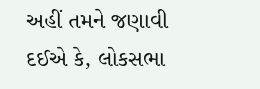અહીં તમને જણાવી દઈએ કે, લોકસભા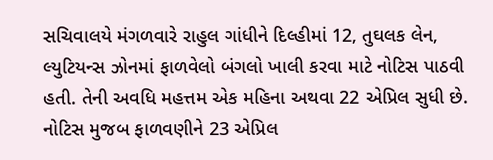સચિવાલયે મંગળવારે રાહુલ ગાંધીને દિલ્હીમાં 12, તુઘલક લેન, લ્યુટિયન્સ ઝોનમાં ફાળવેલો બંગલો ખાલી કરવા માટે નોટિસ પાઠવી હતી. તેની અવધિ મહત્તમ એક મહિના અથવા 22 એપ્રિલ સુધી છે. નોટિસ મુજબ ફાળવણીને 23 એપ્રિલ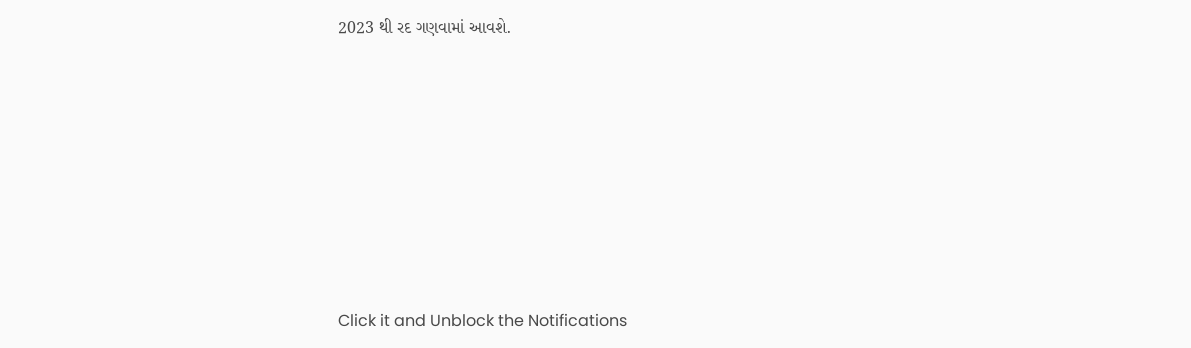2023 થી રદ ગણવામાં આવશે.












Click it and Unblock the Notifications